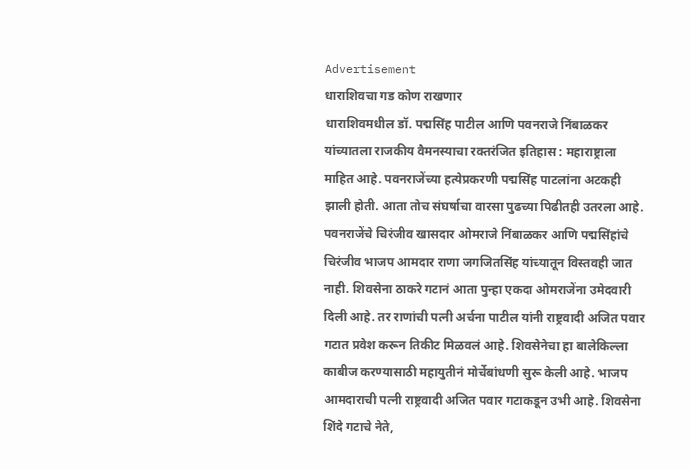Advertisement
धाराशिवचा गड कोण राखणार
धाराशिवमधील डॉ. पद्मसिंह पाटील आणि पवनराजे निंबाळकर यांच्यातला राजकीय वैमनस्याचा रक्तरंजित इतिहास : महाराष्ट्राला माहित आहे. पवनराजेंच्या हत्येप्रकरणी पद्मसिंह पाटलांना अटकही झाली होती. आता तोच संघर्षाचा वारसा पुढच्या पिढीतही उतरला आहे. पवनराजेंचे चिरंजीव खासदार ओमराजे निंबाळकर आणि पद्मसिंहांचे चिरंजीव भाजप आमदार राणा जगजितसिंह यांच्यातून विस्तवही जात नाही. शिवसेना ठाकरे गटानं आता पुन्हा एकदा ओमराजेंना उमेदवारी दिली आहे. तर राणांची पत्नी अर्चना पाटील यांनी राष्ट्रवादी अजित पवार गटात प्रवेश करून तिकीट मिळवलं आहे. शिवसेनेचा हा बालेकिल्ला काबीज करण्यासाठी महायुतीनं मोर्चेबांधणी सुरू केली आहे. भाजप आमदाराची पत्नी राष्ट्रवादी अजित पवार गटाकडून उभी आहे. शिवसेना शिंदे गटाचे नेते,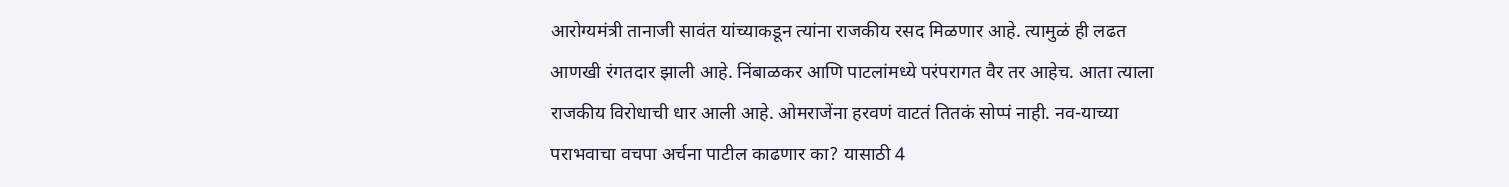आरोग्यमंत्री तानाजी सावंत यांच्याकडून त्यांना राजकीय रसद मिळणार आहे. त्यामुळं ही लढत आणखी रंगतदार झाली आहे. निंबाळकर आणि पाटलांमध्ये परंपरागत वैर तर आहेच. आता त्याला राजकीय विरोधाची धार आली आहे. ओमराजेंना हरवणं वाटतं तितकं सोप्पं नाही. नव-याच्या पराभवाचा वचपा अर्चना पाटील काढणार का? यासाठी 4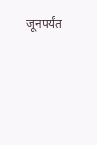जूनपर्यंत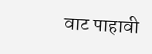वाट पाहावी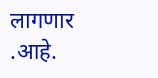लागणार .आहे.